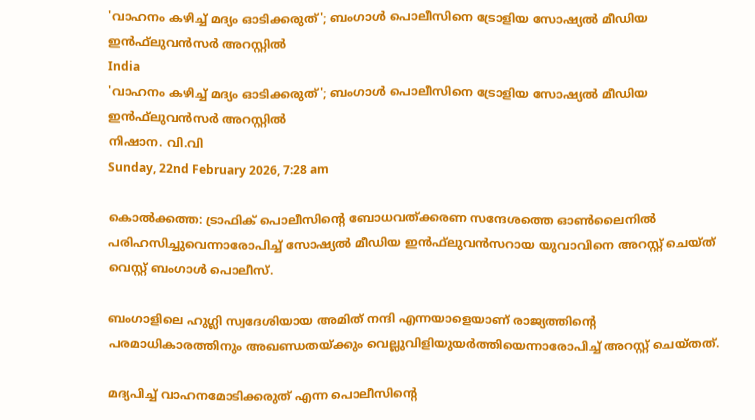'വാഹനം കഴിച്ച് മദ്യം ഓടിക്കരുത്'; ബംഗാള്‍ പൊലീസിനെ ട്രോളിയ സോഷ്യല്‍ മീഡിയ ഇന്‍ഫ്‌ലുവന്‍സര്‍ അറസ്റ്റില്‍
India
'വാഹനം കഴിച്ച് മദ്യം ഓടിക്കരുത്'; ബംഗാള്‍ പൊലീസിനെ ട്രോളിയ സോഷ്യല്‍ മീഡിയ ഇന്‍ഫ്‌ലുവന്‍സര്‍ അറസ്റ്റില്‍
നിഷാന. വി.വി
Sunday, 22nd February 2026, 7:28 am

കൊല്‍ക്കത്ത: ട്രാഫിക് പൊലീസിന്റെ ബോധവത്ക്കരണ സന്ദേശത്തെ ഓണ്‍ലൈനില്‍ പരിഹസിച്ചുവെന്നാരോപിച്ച് സോഷ്യല്‍ മീഡിയ ഇന്‍ഫ്‌ലുവന്‍സറായ യുവാവിനെ അറസ്റ്റ് ചെയ്ത് വെസ്റ്റ് ബംഗാള്‍ പൊലീസ്.

ബംഗാളിലെ ഹുഗ്ലി സ്വദേശിയായ അമിത് നന്ദി എന്നയാളെയാണ് രാജ്യത്തിന്റെ പരമാധികാരത്തിനും അഖണ്ഡതയ്ക്കും വെല്ലുവിളിയുയര്‍ത്തിയെന്നാരോപിച്ച് അറസ്റ്റ് ചെയ്തത്.

മദ്യപിച്ച് വാഹനമോടിക്കരുത് എന്ന പൊലീസിന്റെ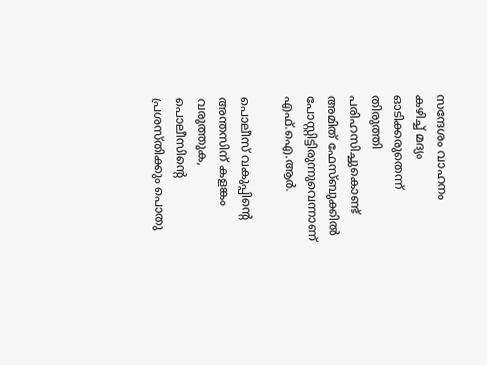സന്ദേശം വാഹനം കഴിച്ച് മദ്യം ഓടിക്കരുതെന്ന് തിരുത്തി പരിഹസിച്ചുകൊണ്ട് അമിത് ഫേസ്ബുക്കില്‍ പോസ്റ്റിട്ടിരുന്നുവെന്നാണ് എഫ്.ഐ.ആര്‍.

പൊലീസ് വകുപ്പിന്റെ അന്തസിന് കളങ്കം വരുത്തുക, പൊലീസിന്റെ പ്രശസ്തിക്കും പൊതു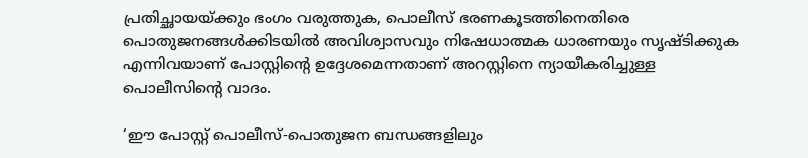പ്രതിച്ഛായയ്ക്കും ഭംഗം വരുത്തുക, പൊലീസ് ഭരണകൂടത്തിനെതിരെ പൊതുജനങ്ങള്‍ക്കിടയില്‍ അവിശ്വാസവും നിഷേധാത്മക ധാരണയും സൃഷ്ടിക്കുക എന്നിവയാണ് പോസ്റ്റിന്റെ ഉദ്ദേശമെന്നതാണ് അറസ്റ്റിനെ ന്യായീകരിച്ചുള്ള പൊലീസിന്റെ വാദം.

‘ഈ പോസ്റ്റ് പൊലീസ്-പൊതുജന ബന്ധങ്ങളിലും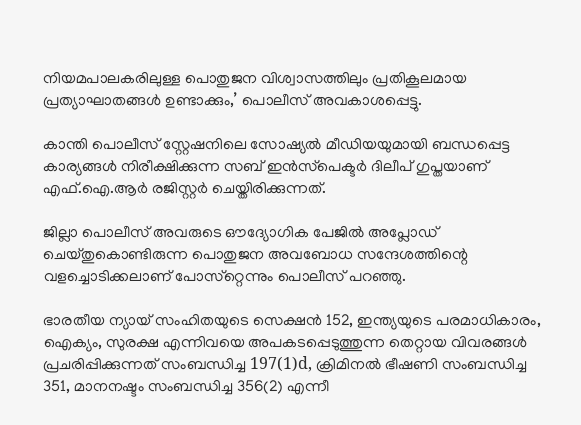നിയമപാലകരിലുള്ള പൊതുജന വിശ്വാസത്തിലും പ്രതികൂലമായ പ്രത്യാഘാതങ്ങള്‍ ഉണ്ടാക്കും,’ പൊലീസ് അവകാശപ്പെട്ടു.

കാന്തി പൊലീസ് സ്റ്റേഷനിലെ സോഷ്യല്‍ മീഡിയയുമായി ബന്ധപ്പെട്ട കാര്യങ്ങള്‍ നിരീക്ഷിക്കുന്ന സബ് ഇന്‍സ്‌പെക്ടര്‍ ദിലീപ് ഗുപ്തയാണ് എഫ്.ഐ.ആര്‍ രജിസ്റ്റര്‍ ചെയ്തിരിക്കുന്നത്.

ജില്ലാ പൊലീസ് അവരുടെ ഔദ്യോഗിക പേജില്‍ അപ്ലോഡ് ചെയ്തുകൊണ്ടിരുന്ന പൊതുജന അവബോധ സന്ദേശത്തിന്റെ വളച്ചൊടിക്കലാണ് പോസ്‌റ്റെന്നും പൊലീസ് പറഞ്ഞു.

ഭാരതീയ ന്യായ് സംഹിതയുടെ സെക്ഷന്‍ 152, ഇന്ത്യയുടെ പരമാധികാരം, ഐക്യം, സുരക്ഷ എന്നിവയെ അപകടപ്പെടുത്തുന്ന തെറ്റായ വിവരങ്ങള്‍ പ്രചരിപ്പിക്കുന്നത് സംബന്ധിച്ച 197(1)d, ക്രിമിനല്‍ ഭീഷണി സംബന്ധിച്ച 351, മാനനഷ്ടം സംബന്ധിച്ച 356(2) എന്നീ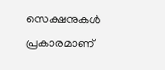സെക്ഷനുകള്‍ പ്രകാരമാണ്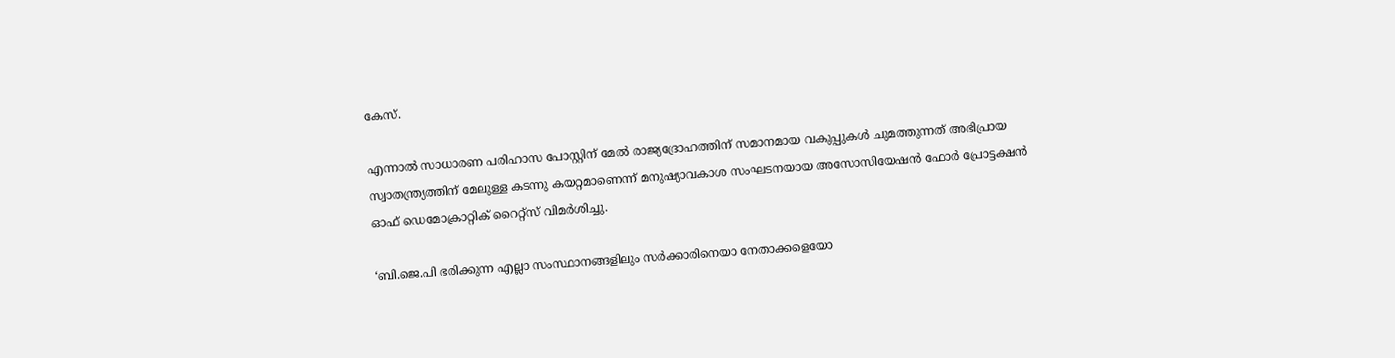കേസ്.

എന്നാല്‍ സാധാരണ പരിഹാസ പോസ്റ്റിന് മേല്‍ രാജ്യദ്രോഹത്തിന് സമാനമായ വകുപ്പുകള്‍ ചുമത്തുന്നത് അഭിപ്രായ സ്വാതന്ത്ര്യത്തിന് മേലുള്ള കടന്നു കയറ്റമാണെന്ന് മനുഷ്യാവകാശ സംഘടനയായ അസോസിയേഷന്‍ ഫോര്‍ പ്രോട്ടക്ഷന്‍ ഓഫ് ഡെമോക്രാറ്റിക് റൈറ്റ്‌സ് വിമര്‍ശിച്ചു.

‘ബി.ജെ.പി ഭരിക്കുന്ന എല്ലാ സംസ്ഥാനങ്ങളിലും സര്‍ക്കാരിനെയാ നേതാക്കളെയോ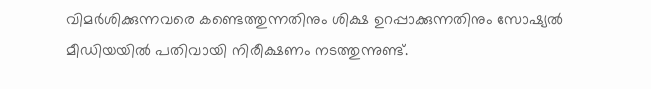വിമര്‍ശിക്കുന്നവരെ കണ്ടെത്തുന്നതിനും ശിക്ഷ ഉറപ്പാക്കുന്നതിനും സോഷ്യല്‍ മീഡിയയില്‍ പതിവായി നിരീക്ഷണം നടത്തുന്നുണ്ട്.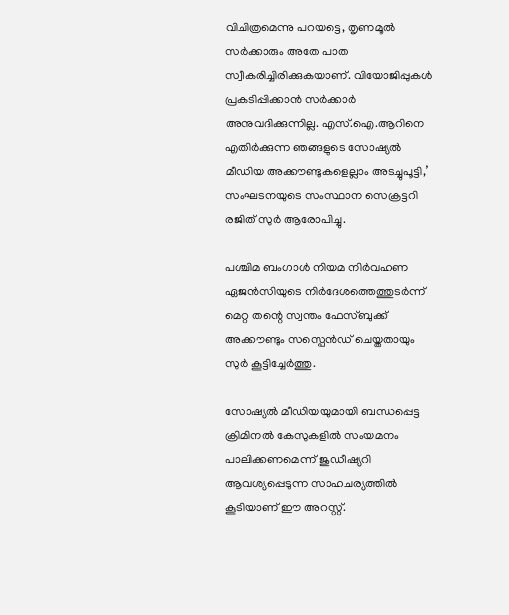വിചിത്രമെന്നു പറയട്ടെ, തൃണമൂല്‍ സര്‍ക്കാരും അതേ പാത സ്വീകരിച്ചിരിക്കുകയാണ്. വിയോജിപ്പുകള്‍ പ്രകടിപ്പിക്കാന്‍ സര്‍ക്കാര്‍ അനുവദിക്കുന്നില്ല. എസ്.ഐ.ആറിനെ എതിര്‍ക്കുന്ന ഞങ്ങളുടെ സോഷ്യല്‍ മീഡിയ അക്കൗണ്ടുകളെല്ലാം അടച്ചുപൂട്ടി,’ സംഘടനയുടെ സംസ്ഥാന സെക്രട്ടറി രജിത് സുര്‍ ആരോപിച്ചു.

പശ്ചിമ ബംഗാള്‍ നിയമ നിര്‍വഹണ ഏജന്‍സിയുടെ നിര്‍ദേശത്തെത്തുടര്‍ന്ന് മെറ്റ തന്റെ സ്വന്തം ഫേസ്ബുക്ക് അക്കൗണ്ടും സസ്പെന്‍ഡ് ചെയ്തതായും സുര്‍ കൂട്ടിച്ചേര്‍ത്തു.

സോഷ്യല്‍ മീഡിയയുമായി ബന്ധപ്പെട്ട ക്രിമിനല്‍ കേസുകളില്‍ സംയമനം പാലിക്കണമെന്ന് ജുഡീഷ്യറി ആവശ്യപ്പെടുന്ന സാഹചര്യത്തില്‍ കൂടിയാണ് ഈ അറസ്റ്റ്.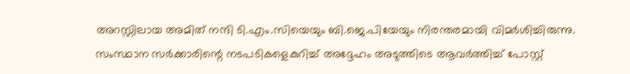അറസ്റ്റിലായ അമിത് നന്ദി ടി.എം.സിയെയും ബി.ജെ.പിയേയും നിരന്തരമായി വിമര്‍ശിച്ചിരുന്നു.
സംസ്ഥാന സര്‍ക്കാരിന്റെ നടപടികളെകുറിച്ച് അദ്ദേഹം അടുത്തിടെ ആവര്‍ത്തിച്ച് പോസ്റ്റ്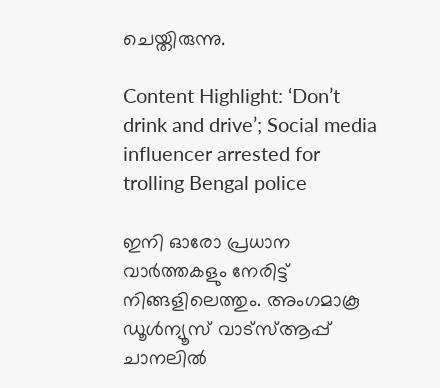ചെയ്തിരുന്നു.

Content Highlight: ‘Don’t drink and drive’; Social media influencer arrested for trolling Bengal police

ഇനി ഓരോ പ്രധാന വാർത്തകളും നേരിട്ട് നിങ്ങളിലെത്തും. അംഗമാകൂ ഡൂൾന്യൂസ് വാട്സ്ആപ്പ് ചാനലിൽ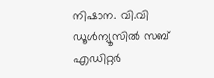നിഷാന. വി.വി
ഡൂള്‍ന്യൂസില്‍ സബ് എഡിറ്റര്‍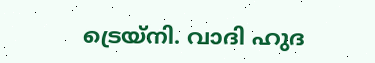ട്രെയ്‌നി. വാദി ഹുദ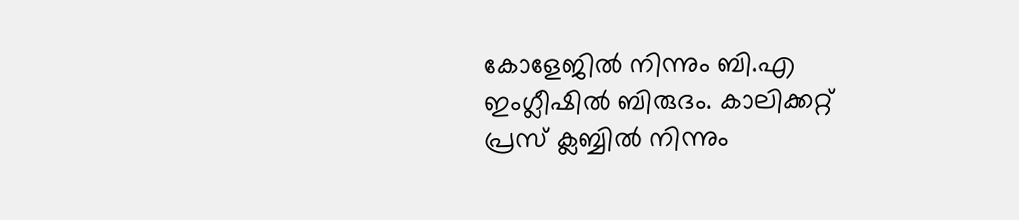കോളേജില്‍ നിന്നും ബി.എ ഇംഗ്ലീഷില്‍ ബിരുദം. കാലിക്കറ്റ് പ്രസ് ക്ലബ്ബില്‍ നിന്നും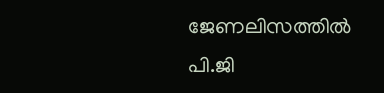ജേണലിസത്തില്‍ പി.ജി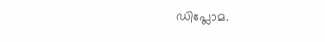ഡിപ്ലോമ.